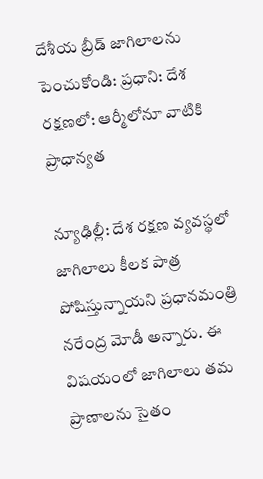దేశీయ బ్రీడ్ జాగిలాలను పెంచుకోండి: ప్రధాని: దేశ రక్షణలో: ఆర్మీలోనూ వాటికి ప్రాధాన్యత

న్యూఢిల్లీ: దేశ రక్షణ వ్యవస్థలో జాగిలాలు కీలక పాత్ర పోషిస్తున్నాయని ప్రధానమంత్రి నరేంద్ర మోడీ అన్నారు. ఈ విషయంలో జాగిలాలు తమ ప్రాణాలను సైతం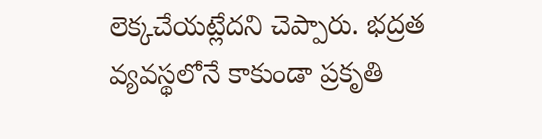లెక్కచేయట్లేదని చెప్పారు. భద్రత వ్యవస్థలోనే కాకుండా ప్రకృతి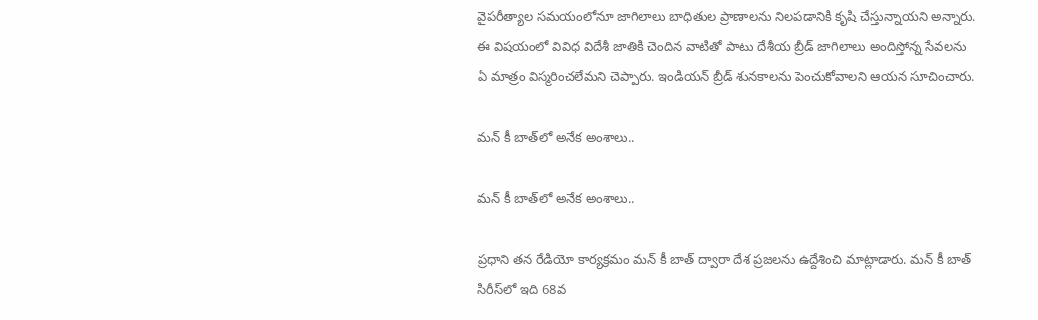వైపరీత్యాల సమయంలోనూ జాగిలాలు బాధితుల ప్రాణాలను నిలపడానికి కృషి చేస్తున్నాయని అన్నారు. ఈ విషయంలో వివిధ విదేశీ జాతికి చెందిన వాటితో పాటు దేశీయ బ్రీడ్ జాగిలాలు అందిస్తోన్న సేవలను ఏ మాత్రం విస్మరించలేమని చెప్పారు. ఇండియన్ బ్రీడ్ శునకాలను పెంచుకోవాలని ఆయన సూచించారు.

మన్ కీ బాత్‌లో అనేక అంశాలు..

మన్ కీ బాత్‌లో అనేక అంశాలు..

ప్రధాని తన రేడియో కార్యక్రమం మన్ కీ బాత్ ద్వారా దేశ ప్రజలను ఉద్దేశించి మాట్లాడారు. మన్ కీ బాత్ సిరీస్‌లో ఇది 68వ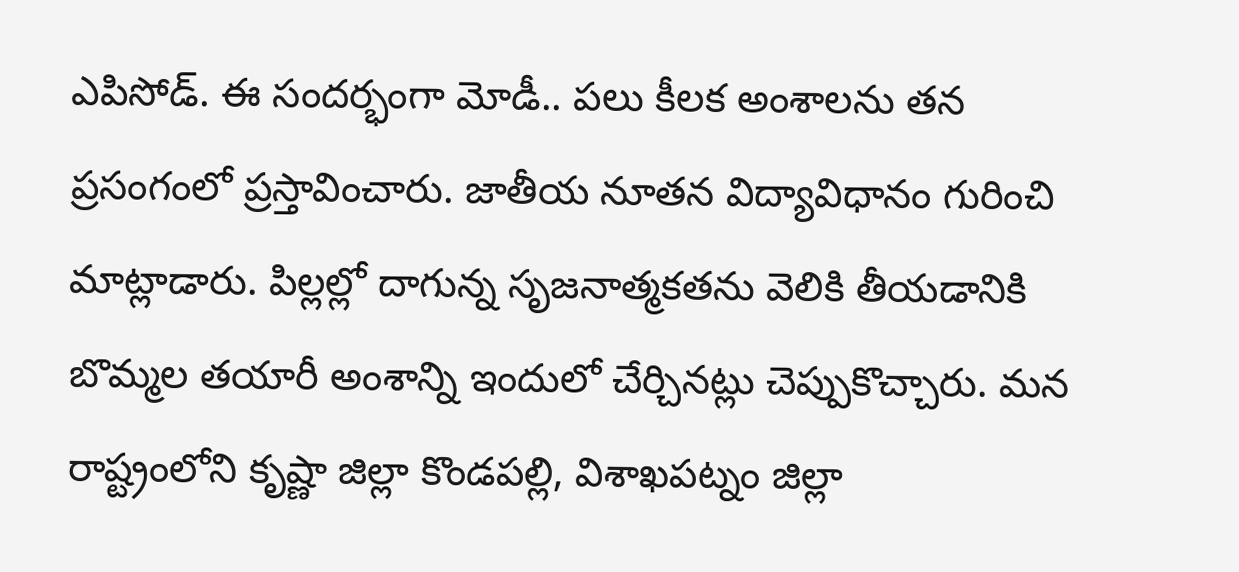ఎపిసోడ్. ఈ సందర్భంగా మోడీ.. పలు కీలక అంశాలను తన ప్రసంగంలో ప్రస్తావించారు. జాతీయ నూతన విద్యావిధానం గురించి మాట్లాడారు. పిల్లల్లో దాగున్న సృజనాత్మకతను వెలికి తీయడానికి బొమ్మల తయారీ అంశాన్ని ఇందులో చేర్చినట్లు చెప్పుకొచ్చారు. మన రాష్ట్రంలోని కృష్ణా జిల్లా కొండపల్లి, విశాఖపట్నం జిల్లా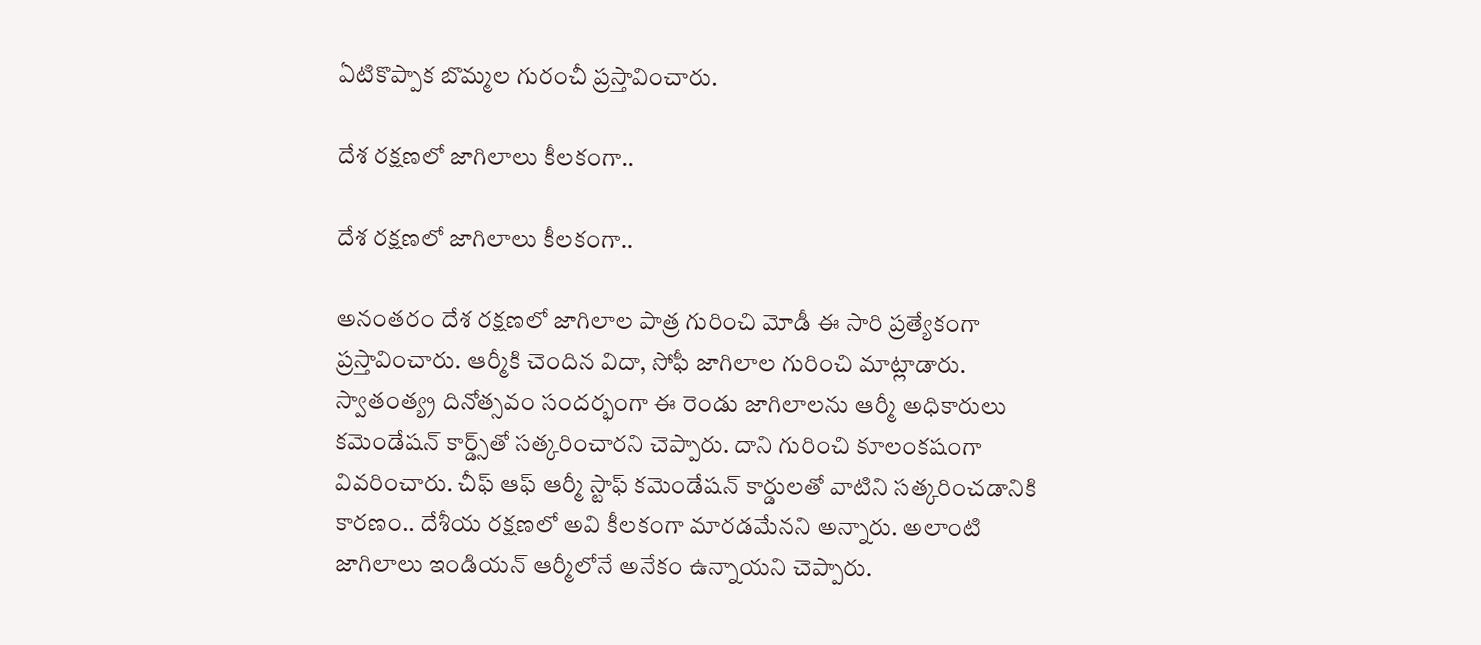ఏటికొప్పాక బొమ్మల గురంచీ ప్రస్తావించారు.

దేశ రక్షణలో జాగిలాలు కీలకంగా..

దేశ రక్షణలో జాగిలాలు కీలకంగా..

అనంతరం దేశ రక్షణలో జాగిలాల పాత్ర గురించి మోడీ ఈ సారి ప్రత్యేకంగా ప్రస్తావించారు. ఆర్మీకి చెందిన విదా, సోఫీ జాగిలాల గురించి మాట్లాడారు. స్వాతంత్య్ర దినోత్సవం సందర్భంగా ఈ రెండు జాగిలాలను ఆర్మీ అధికారులు కమెండేషన్ కార్డ్స్‌తో సత్కరించారని చెప్పారు. దాని గురించి కూలంకషంగా వివరించారు. చీఫ్ ఆఫ్ ఆర్మీ స్టాఫ్ కమెండేషన్ కార్డులతో వాటిని సత్కరించడానికి కారణం.. దేశీయ రక్షణలో అవి కీలకంగా మారడమేనని అన్నారు. అలాంటి జాగిలాలు ఇండియన్ ఆర్మీలోనే అనేకం ఉన్నాయని చెప్పారు.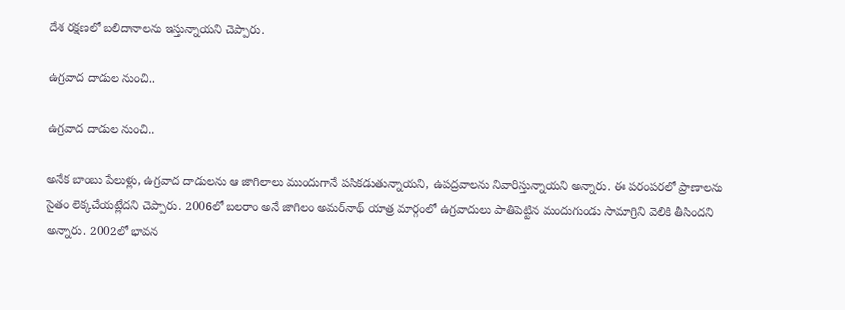దేశ రక్షణలో బలిదానాలను ఇస్తున్నాయని చెప్పారు.

ఉగ్రవాద దాడుల నుంచి..

ఉగ్రవాద దాడుల నుంచి..

అనేక బాంబు పేలుళ్లు, ఉగ్రవాద దాడులను ఆ జాగిలాలు ముందుగానే పసికడుతున్నాయని, ఉపద్రవాలను నివారిస్తున్నాయని అన్నారు. ఈ పరంపరలో ప్రాణాలను సైతం లెక్కచేయట్లేదని చెప్పారు. 2006లో బలరాం అనే జాగిలం అమర్‌నాథ్ యాత్ర మార్గంలో ఉగ్రవాదులు పాతిపెట్టిన మందుగుండు సామాగ్రిని వెలికి తీసిందని అన్నారు. 2002లో భావన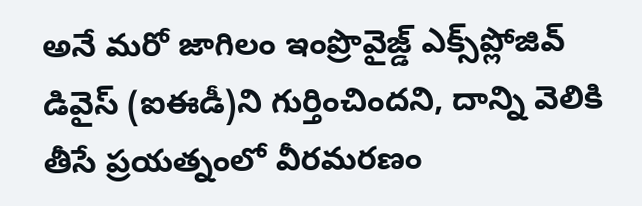అనే మరో జాగిలం ఇంప్రొవైజ్డ్ ఎక్స్‌ప్లోజివ్ డివైస్ (ఐఈడీ)ని గుర్తించిందని, దాన్ని వెలికి తీసే ప్రయత్నంలో వీరమరణం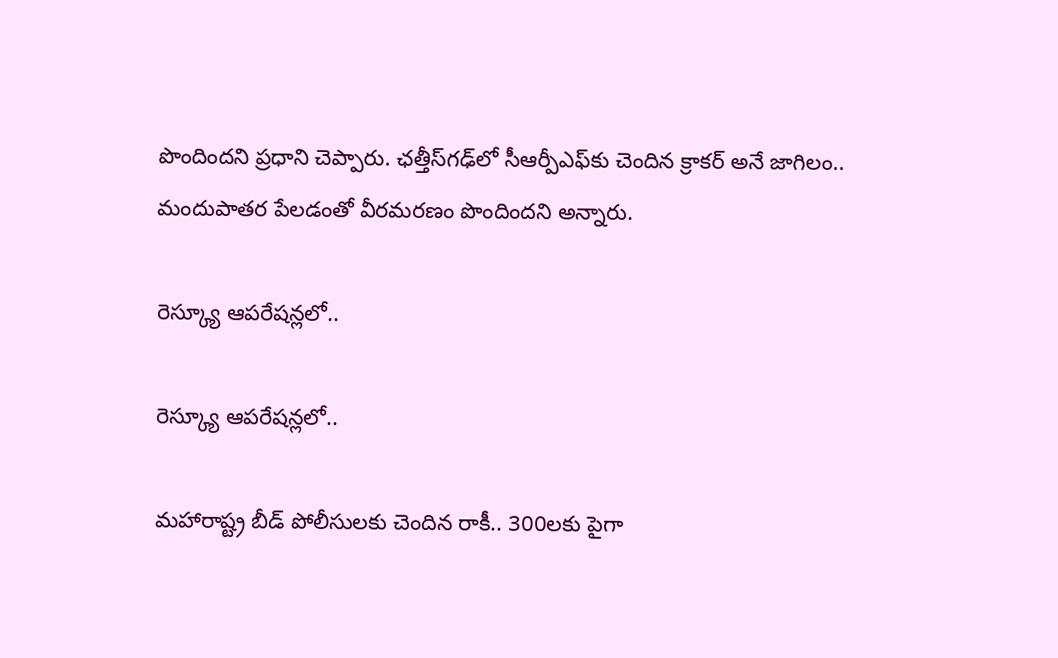పొందిందని ప్రధాని చెప్పారు. ఛత్తీస్‌గఢ్‌లో సీఆర్పీఎఫ్‌కు చెందిన క్రాకర్ అనే జాగిలం.. మందుపాతర పేలడంతో వీరమరణం పొందిందని అన్నారు.

రెస్క్యూ ఆపరేషన్లలో..

రెస్క్యూ ఆపరేషన్లలో..

మహారాష్ట్ర బీడ్‌ పోలీసులకు చెందిన రాకీ.. 300లకు పైగా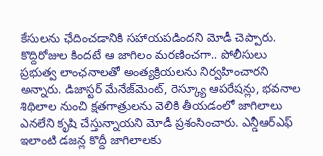కేసులను ఛేదించడానికి సహాయపడిందని మోడీ చెప్పారు. కొద్దిరోజుల కిందటే ఆ జాగిలం మరణించగా.. పోలీసులు ప్రభుత్వ లాంఛనాలతో అంత్యక్రియలను నిర్వహించారని అన్నారు. డిజాస్టర్ మేనేజ్‌మెంట్, రెస్క్యూ ఆపరేషన్లు, భవనాల శిథిలాల నుంచి క్షతగాత్రులను వెలికి తీయడంలో జాగిలాలు ఎనలేని కృషి చేస్తున్నాయని మోడీ ప్రశంసించారు. ఎన్డీఆర్ఎఫ్ ఇలాంటి డజన్ల కొద్దీ జాగిలాలకు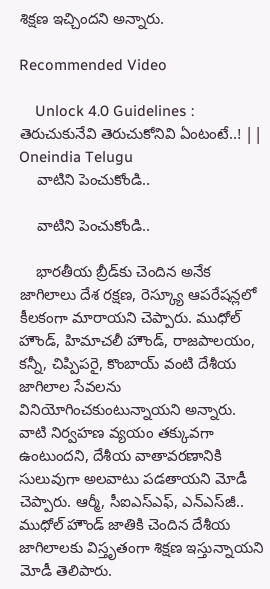శిక్షణ ఇచ్చిందని అన్నారు.

Recommended Video

    Unlock 4.0 Guidelines : తెరుచుకునేవి తెరుచుకోనివి ఏంటంటే..! || Oneindia Telugu
    వాటిని పెంచుకోండి..

    వాటిని పెంచుకోండి..

    భారతీయ బ్రీడ్‌కు చెందిన అనేక జాగిలాలు దేశ రక్షణ, రెస్క్యూ ఆపరేషన్లలో కీలకంగా మారాయని చెప్పారు. ముధోల్ హౌండ్, హిమాచలీ హౌండ్, రాజపాలయం, కన్నీ, చిప్పిపరై, కొంబాయ్ వంటి దేశీయ జాగిలాల సేవలను వినియోగించకుంటున్నాయని అన్నారు. వాటి నిర్వహణ వ్యయం తక్కువగా ఉంటుందని, దేశీయ వాతావరణానికి సులువుగా అలవాటు పడతాయని మోడీ చెప్పారు. ఆర్మీ, సీఐఎస్ఎఫ్, ఎన్‌ఎస్‌జీ.. ముధోల్ హౌండ్ జాతికి చెందిన దేశీయ జాగిలాలకు విస్తృతంగా శిక్షణ ఇస్తున్నాయని మోడీ తెలిపారు.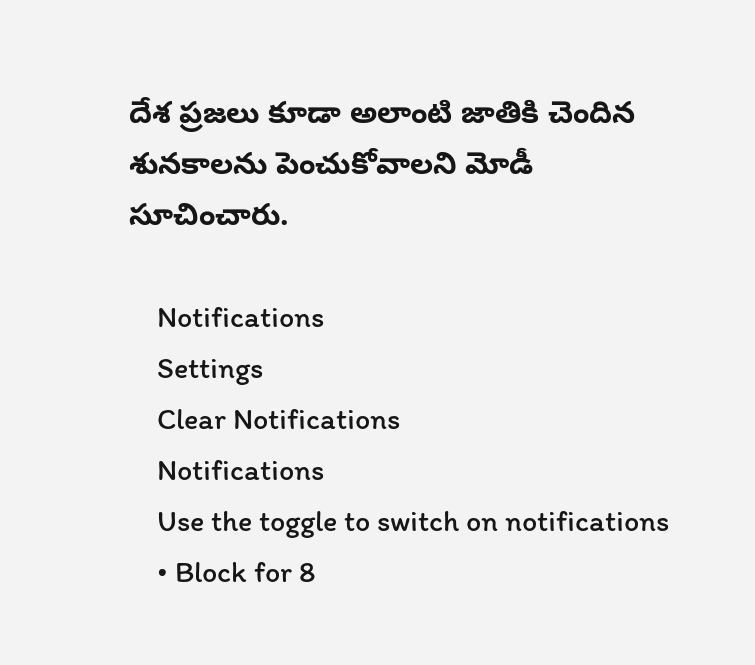దేశ ప్రజలు కూడా అలాంటి జాతికి చెందిన శునకాలను పెంచుకోవాలని మోడీ సూచించారు.

    Notifications
    Settings
    Clear Notifications
    Notifications
    Use the toggle to switch on notifications
    • Block for 8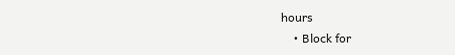hours
    • Block for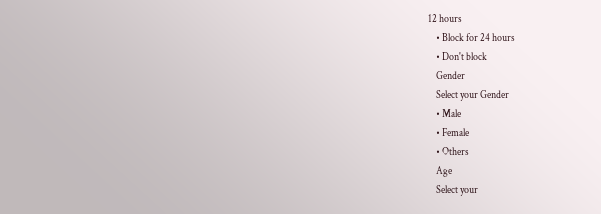12 hours
    • Block for 24 hours
    • Don't block
    Gender
    Select your Gender
    • Male
    • Female
    • Others
    Age
    Select your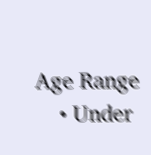Age Range
    • Under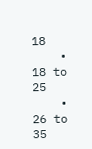18
    • 18 to 25
    • 26 to 35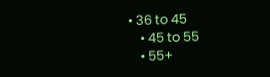• 36 to 45
    • 45 to 55
    • 55+